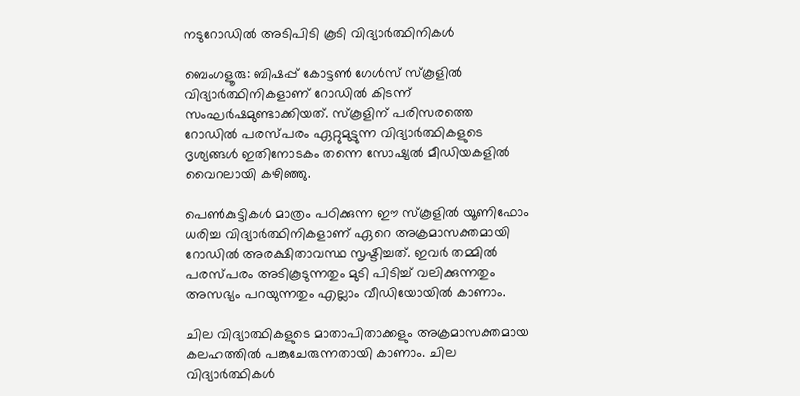നടുറോഡിൽ അടിപിടി കൂടി വിദ്യാർത്ഥിനികൾ

ബെംഗളൂരു: ബിഷപ്പ് കോട്ടണ്‍ ഗേള്‍സ് സ്‌കൂളില്‍ വിദ്യാര്‍ത്ഥിനികളാണ് റോഡിൽ കിടന്ന് സംഘര്‍ഷമുണ്ടാക്കിയത്. സ്കൂളിന് പരിസരത്തെ റോഡില്‍ പരസ്പരം ഏറ്റുമുട്ടുന്ന വിദ്യാര്‍ത്ഥികളുടെ ദൃശ്യങ്ങള്‍ ഇതിനോടകം തന്നെ സോഷ്യല്‍ മീഡിയകളില്‍ വൈറലായി കഴിഞ്ഞു.

പെണ്‍കുട്ടികള്‍ മാത്രം പഠിക്കുന്ന ഈ സ്കൂളില്‍ യൂണിഫോം ധരിച്ച വിദ്യാര്‍ത്ഥിനികളാണ് ഏറെ അക്രമാസക്തമായി റോഡില്‍ അരക്ഷിതാവസ്ഥ സൃഷ്ടിച്ചത്. ഇവര്‍ തമ്മില്‍ പരസ്പരം അടികൂടുന്നതും മുടി പിടിച്ച്‌ വലിക്കുന്നതും അസഭ്യം പറയുന്നതും എല്ലാം വീഡിയോയില്‍ കാണാം.

ചില വിദ്യാത്ഥികളുടെ മാതാപിതാക്കളും അക്രമാസക്തമായ കലഹത്തില്‍ പങ്കുചേരുന്നതായി കാണാം. ചില വിദ്യാര്‍ത്ഥികള്‍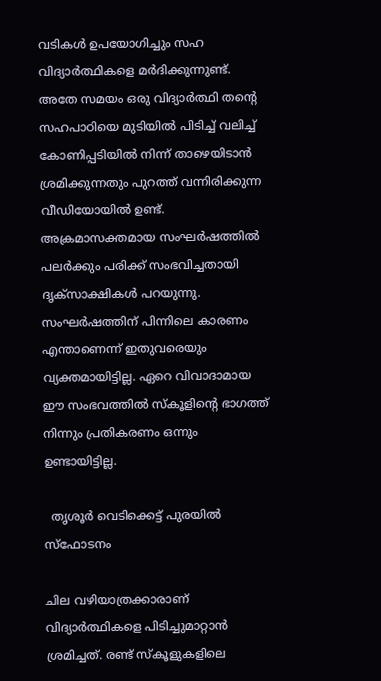വടികള്‍ ഉപയോഗിച്ചും സഹ വിദ്യാര്‍ത്ഥികളെ മര്‍ദിക്കുന്നുണ്ട്. അതേ സമയം ഒരു വിദ്യാര്‍ത്ഥി തന്റെ സഹപാഠിയെ മുടിയില്‍ പിടിച്ച്‌ വലിച്ച്‌ കോണിപ്പടിയില്‍ നിന്ന് താഴെയിടാന്‍ ശ്രമിക്കുന്നതും പുറത്ത് വന്നിരിക്കുന്ന വീഡിയോയില്‍ ഉണ്ട്. അക്രമാസക്തമായ സംഘര്‍ഷത്തില്‍ പലര്‍ക്കും പരിക്ക് സംഭവിച്ചതായി ദൃക്‌സാക്ഷികള്‍ പറയുന്നു. സംഘര്‍ഷത്തിന് പിന്നിലെ കാരണം എന്താണെന്ന് ഇതുവരെയും വ്യക്തമായിട്ടില്ല. ഏറെ വിവാദാമായ ഈ സംഭവത്തില്‍ സ്കൂളിന്റെ ഭാഗത്ത് നിന്നും പ്രതികരണം ഒന്നും ഉണ്ടായിട്ടില്ല.

  തൃശൂർ വെടിക്കെട്ട് പുരയിൽ സ്ഫോടനം

ചില വഴിയാത്രക്കാരാണ് വിദ്യാര്‍ത്ഥികളെ പിടിച്ചുമാറ്റാന്‍ ശ്രമിച്ചത്. രണ്ട് സ്കൂളുകളിലെ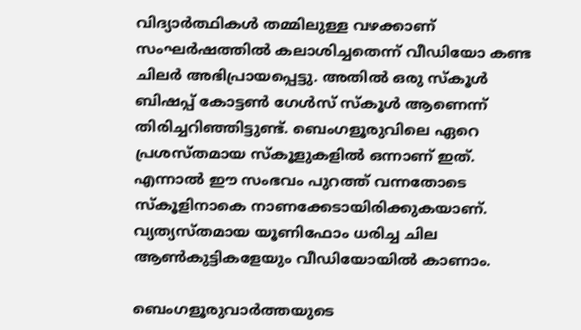വിദ്യാര്‍ത്ഥികള്‍ തമ്മിലുള്ള വഴക്കാണ് സംഘര്‍ഷത്തില്‍ കലാശിച്ചതെന്ന് വീഡിയോ കണ്ട ചിലര്‍ അഭിപ്രായപ്പെട്ടു. അതില്‍ ഒരു സ്കൂള്‍ ബിഷപ്പ് കോട്ടണ്‍ ഗേള്‍സ് സ്‌കൂള്‍ ആണെന്ന് തിരിച്ചറിഞ്ഞിട്ടുണ്ട്. ബെംഗളൂരുവിലെ ഏറെ പ്രശസ്തമായ സ്കൂളുകളില്‍ ഒന്നാണ് ഇത്. എന്നാല്‍ ഈ സംഭവം പുറത്ത് വന്നതോടെ സ്കൂളിനാകെ നാണക്കേടായിരിക്കുകയാണ്. വ്യത്യസ്തമായ യൂണിഫോം ധരിച്ച ചില ആണ്‍കുട്ടികളേയും വീഡിയോയില്‍ കാണാം.

ബെംഗളൂരുവാർത്തയുടെ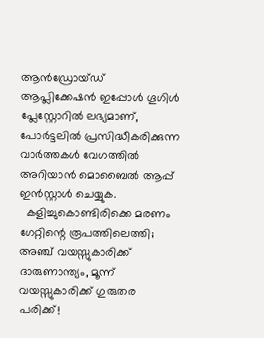ആൻഡ്രോയ്ഡ് ആപ്ലിക്കേഷൻ ഇപ്പോൾ ഗൂഗിൾ പ്ലേസ്റ്റോറിൽ ലഭ്യമാണ്, പോർട്ടലിൽ പ്രസിദ്ധീകരിക്കുന്ന വാർത്തകൾ വേഗത്തിൽ അറിയാൻ മൊബൈൽ ആപ്പ് ഇൻസ്റ്റാൾ ചെയ്യുക.
  കളിച്ചുകൊണ്ടിരിക്കെ മരണം ഗേറ്റിന്റെ രൂപത്തിലെത്തി; അഞ്ച് വയസ്സുകാരിക്ക് ദാരുണാന്ത്യം, മൂന്ന് വയസ്സുകാരിക്ക് ഗുരുതര പരിക്ക്!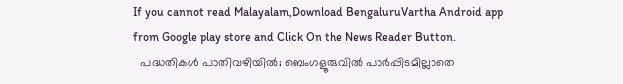If you cannot read Malayalam,Download BengaluruVartha Android app from Google play store and Click On the News Reader Button.
  പദ്ധതികൾ പാതിവഴിയിൽ; ബെംഗളൂരുവിൽ പാർപ്പിടമില്ലാതെ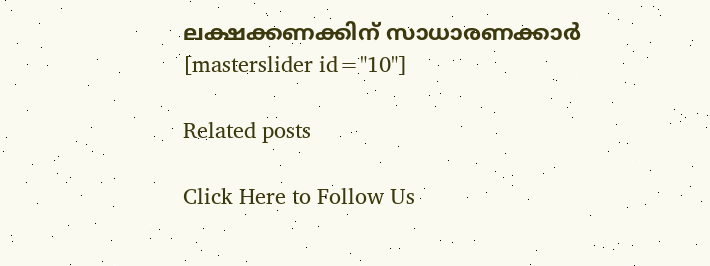ലക്ഷക്കണക്കിന് സാധാരണക്കാർ
[masterslider id="10"]

Related posts

Click Here to Follow Us